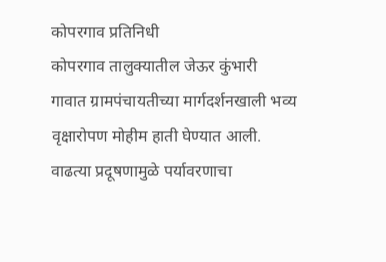कोपरगाव प्रतिनिधी
कोपरगाव तालुक्यातील जेऊर कुंभारी
गावात ग्रामपंचायतीच्या मार्गदर्शनखाली भव्य वृक्षारोपण मोहीम हाती घेण्यात आली.
वाढत्या प्रदूषणामुळे पर्यावरणाचा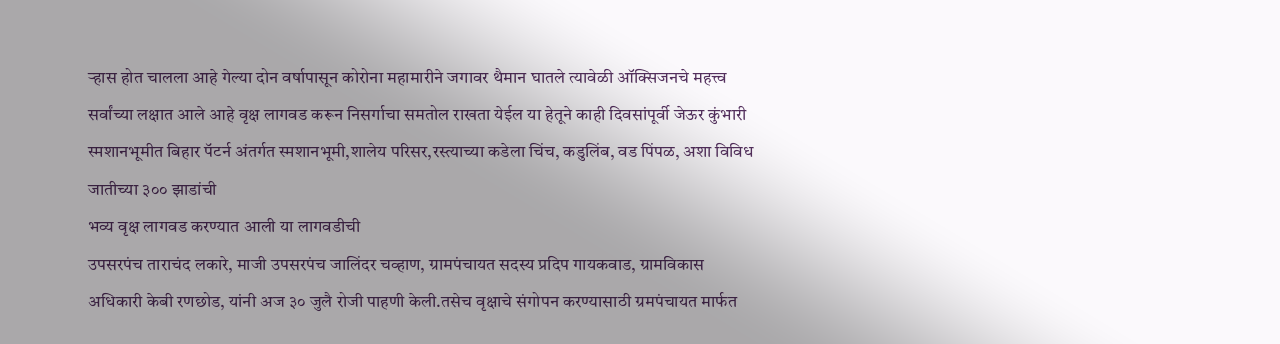ऱ्हास होत चालला आहे गेल्या दोन वर्षापासून कोरोना महामारीने जगावर थैमान घातले त्यावेळी ऑक्सिजनचे महत्त्व सर्वांच्या लक्षात आले आहे वृक्ष लागवड करून निसर्गाचा समतोल राखता येईल या हेतूने काही दिवसांपूर्वी जेऊर कुंभारी स्मशानभूमीत बिहार पॅटर्न अंतर्गत स्मशानभूमी,शालेय परिसर,रस्त्याच्या कडेला चिंच, कडुलिंब, वड पिंपळ, अशा विविध जातीच्या ३०० झाडांची
भव्य वृक्ष लागवड करण्यात आली या लागवडीची
उपसरपंच ताराचंद लकारे, माजी उपसरपंच जालिंदर चव्हाण, ग्रामपंचायत सदस्य प्रदिप गायकवाड, ग्रामविकास अधिकारी केबी रणछोड, यांनी अज ३० जुलै रोजी पाहणी केली.तसेच वृक्षाचे संगोपन करण्यासाठी ग्रमपंचायत मार्फत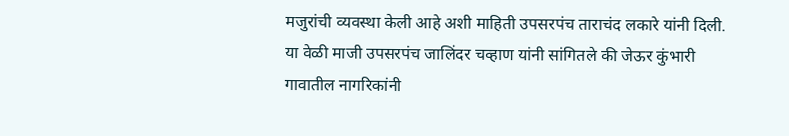मजुरांची व्यवस्था केली आहे अशी माहिती उपसरपंच ताराचंद लकारे यांनी दिली.
या वेळी माजी उपसरपंच जालिंदर चव्हाण यांनी सांगितले की जेऊर कुंभारी गावातील नागरिकांनी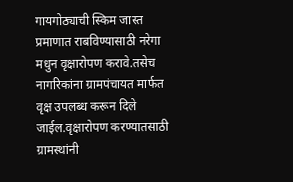गायगोठ्याची स्किम जास्त प्रमाणात राबविण्यासाठी नरेगा मधुन वृक्षारोपण करावे.तसेच नागरिकांना ग्रामपंचायत मार्फत वृक्ष उपलब्ध करून दिले जाईल.वृक्षारोपण करण्यातसाठी
ग्रामस्थांनी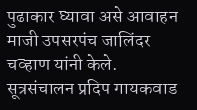पुढाकार घ्यावा असे आवाहन माजी उपसरपंच जालिंदर चव्हाण यांनी केले.
सूत्रसंचालन प्रदिप गायकवाड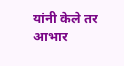यांनी केले तर आभार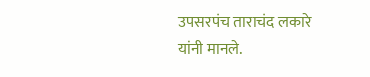उपसरपंच ताराचंद लकारे यांनी मानले.